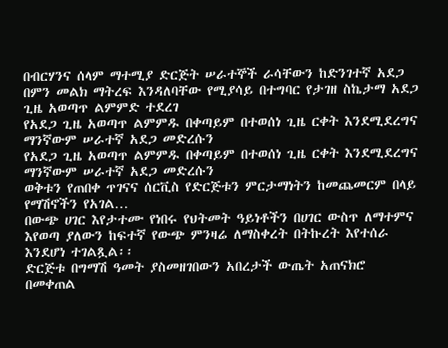በብርሃንና ሰላም ማተሚያ ድርጅት ሠራተኞች ራሳቸውን ከድንገተኛ አደጋ በምን መልክ ማትረፍ እንዳለባቸው የሚያሳይ በተግባር የታገዘ ስኬታማ አደጋ ጊዜ አወጣጥ ልምምድ ተደረገ
የአደጋ ጊዜ አወጣጥ ልምምዱ በቀጣይም በተወሰነ ጊዜ ርቀት እንደሚደረግና ማንኛውም ሠራተኛ አደጋ መድረሱን
የአደጋ ጊዜ አወጣጥ ልምምዱ በቀጣይም በተወሰነ ጊዜ ርቀት እንደሚደረግና ማንኛውም ሠራተኛ አደጋ መድረሱን
ወቅቱን የጠበቀ ጥገናና ሰርቪስ የድርጅቱን ምርታማነትን ከመጨመርም በላይ የማሽኖችን የአገል…
በውጭ ሀገር እየታተሙ የነበሩ የህትመት ዓይነቶችን በሀገር ውስጥ ለማተምና እየወጣ ያለውን ከፍተኛ የውጭ ምንዛሬ ለማስቀረት በትኩረት እየተሰራ እንደሆነ ተገልጿል፡፡
ድርጅቱ በግማሽ ዓመት ያስመዘገበውን አበረታች ውጤት አጠናክሮ በመቀጠል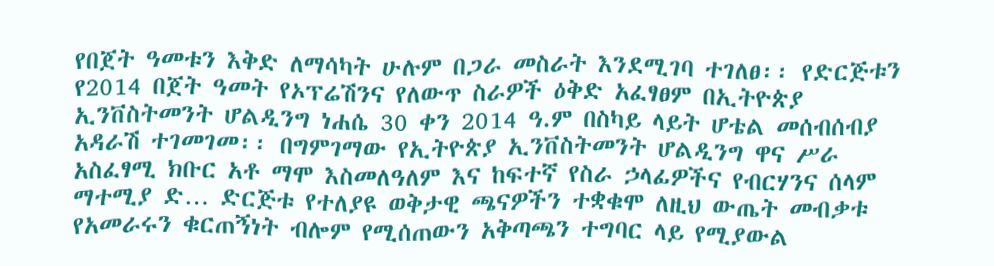የበጀት ዓመቱን እቅድ ለማሳካት ሁሉም በጋራ መስራት እንደሚገባ ተገለፀ፡፡ የድርጅቱን የ2014 በጀት ዓመት የኦፕሬሽንና የለውጥ ስራዎች ዕቅድ አፈፃፀም በኢትዮጵያ ኢንቨስትመንት ሆልዲንግ ነሐሴ 30 ቀን 2014 ዓ.ም በስካይ ላይት ሆቴል መሰብሰብያ አዳራሽ ተገመገመ፡፡ በግምገማው የኢትዮጵያ ኢንቨስትመንት ሆልዲንግ ዋና ሥራ አስፈፃሚ ክቡር አቶ ማሞ እስመለዓለም እና ከፍተኛ የስራ ኃላፊዎችና የብርሃንና ሰላም ማተሚያ ድ… ድርጅቱ የተለያዩ ወቅታዊ ጫናዎችን ተቋቁሞ ለዚህ ውጤት መብቃቱ የአመራሩን ቁርጠኝነት ብሎም የሚሰጠውን አቅጣጫን ተግባር ላይ የሚያውል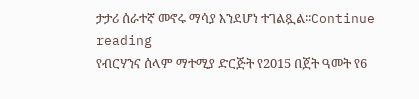ታታሪ ሰራተኛ መኖሩ ማሳያ እንደሆነ ተገልጿል፡፡Continue reading
የብርሃንና ሰላም ማተሚያ ድርጅት የ2015 በጀት ዓመት የ6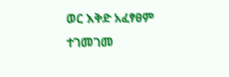ወር እቅድ አፈፃፀም ተገመገመ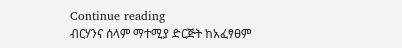Continue reading
ብርሃንና ሰላም ማተሚያ ድርጅት ከአፈፃፀም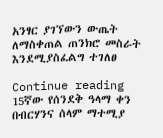አንፃር ያገኘውን ውጤት ለማስቀጠል ጠንክሮ መስራት እንደሚያስፈልግ ተገለፀ

Continue reading
15ኛው የሰንደቅ ዓላማ ቀን በብርሃንና ሰላም ማተሚያ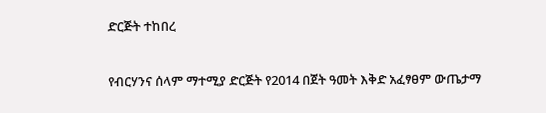ድርጅት ተከበረ

የብርሃንና ሰላም ማተሚያ ድርጅት የ2014 በጀት ዓመት እቅድ አፈፃፀም ውጤታማ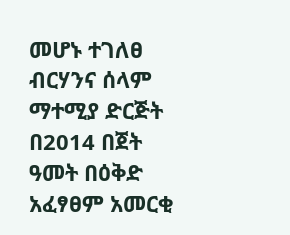መሆኑ ተገለፀ
ብርሃንና ሰላም ማተሚያ ድርጅት በ2014 በጀት ዓመት በዕቅድ አፈፃፀም አመርቂ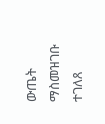ውጤት ማስመዝገቡ ተገለጸ